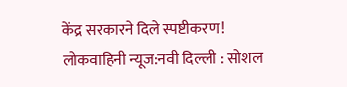केंद्र सरकारने दिले स्पष्टीकरण!
लोकवाहिनी न्यूज:नवी दिल्ली : सोशल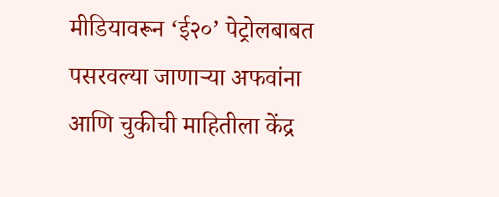मीडियावरून ‘ई२०’ पेट्रोलबाबत पसरवल्या जाणाऱ्या अफवांना आणि चुकीची माहितीला केंद्र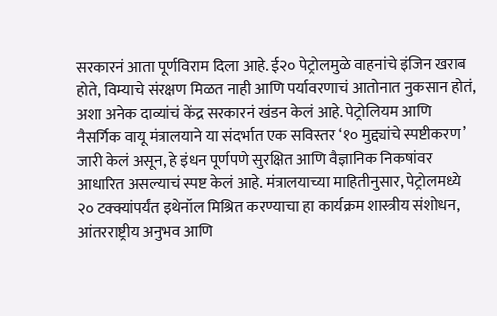सरकारनं आता पूर्णविराम दिला आहे. ई२० पेट्रोलमुळे वाहनांचे इंजिन खराब होते, विम्याचे संरक्षण मिळत नाही आणि पर्यावरणाचं आतोनात नुकसान होतं, अशा अनेक दाव्यांचं केंद्र सरकारनं खंडन केलं आहे. पेट्रोलियम आणि नैसर्गिक वायू मंत्रालयाने या संदर्भात एक सविस्तर ‘१० मुद्द्यांचे स्पष्टीकरण’ जारी केलं असून, हे इंधन पूर्णपणे सुरक्षित आणि वैज्ञानिक निकषांवर आधारित असल्याचं स्पष्ट केलं आहे. मंत्रालयाच्या माहितीनुसार, पेट्रोलमध्ये २० टक्क्यांपर्यंत इथेनॉल मिश्रित करण्याचा हा कार्यक्रम शास्त्रीय संशोधन, आंतरराष्ट्रीय अनुभव आणि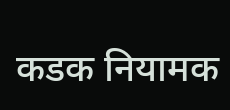कडक नियामक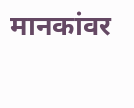मानकांवर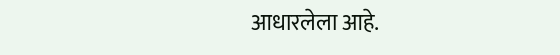आधारलेला आहे.